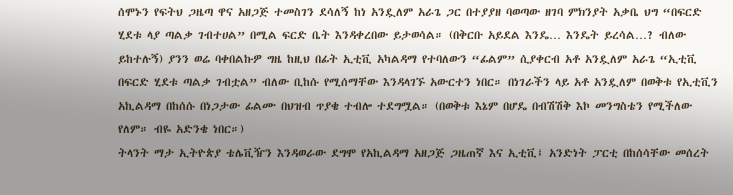ሰሞኑን የፍትህ ጋዜጣ ዋና አዘጋጅ ተመስገን ደሳለኝ ከነ አንዷለም አራጌ ጋር በተያያዘ ባወጣው ዘገባ ምክንያት አቃቤ ህግ “በፍርድ ሂደቱ ላያ ጣልቃ ገብተሀል” በሚል ፍርድ ቤት እንዳቀረበው ይታወሳል። (በቅርቡ አይደል እንዴ… እንዴት ይረሳል…? ብለው ይከተሉኝ) ያንን ወሬ ባቀበልኩዎ ግዜ ከዚህ በፊት ኢቲቪ አካልዳማ የተባለውን “ፊልም” ሲያቀርብ አቶ አንዷለም አራጌ “ኢቲቪ በፍርድ ሂደቱ ጣልቃ ገብቷል” ብለው ቢከሱ የሚሰማቸው እንዳላገኙ አውርተን ነበር። በነገራችን ላይ አቶ አንዷለም በወቅቱ የኢቲቪን አኪልዳማ በከሰሱ በነጋታው ፊልሙ በህዝብ ጥያቄ ተብሎ ተደግሟል። (በወቅቱ እኔም በሆዴ በብሽሽቅ እኮ መንግስቴን የሚችለው የለም። ብዬ አድንቄ ነበር።)
ትላንት ማታ ኢትዮጵያ ቴሌቪዥን እንዳወራው ደግሞ የአኪልዳማ አዘጋጅ ጋዜጠኛ እና ኢቲቪ፤ አንድነት ፓርቲ በከሰሳቸው መሰረት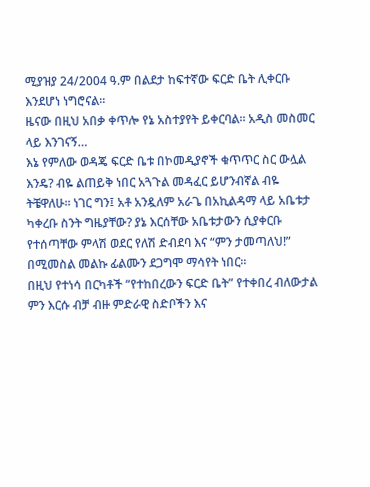ሚያዝያ 24/2004 ዓ.ም በልደታ ከፍተኛው ፍርድ ቤት ሊቀርቡ እንደሆነ ነግሮናል።
ዜናው በዚህ አበቃ ቀጥሎ የኔ አስተያየት ይቀርባል። አዲስ መስመር ላይ እንገናኝ…
እኔ የምለው ወዳጄ ፍርድ ቤቱ በኮመዲያኖች ቁጥጥር ስር ውሏል እንዴ? ብዬ ልጠይቅ ነበር አጓጉል መዳፈር ይሆንብኛል ብዬ ትቼዋለሁ። ነገር ግን፤ አቶ አንዷለም አራጌ በአኪልዳማ ላይ አቤቱታ ካቀረቡ ስንት ግዜያቸው? ያኔ እርሰቸው አቤቱታውን ሲያቀርቡ የተሰጣቸው ምላሽ ወደር የለሽ ድብደባ እና “ምን ታመጣለህ!” በሚመስል መልኩ ፊልሙን ደጋግሞ ማሳየት ነበር።
በዚህ የተነሳ በርካቶች “የተከበረውን ፍርድ ቤት” የተቀበረ ብለውታል ምን እርሱ ብቻ ብዙ ምድራዊ ስድቦችን እና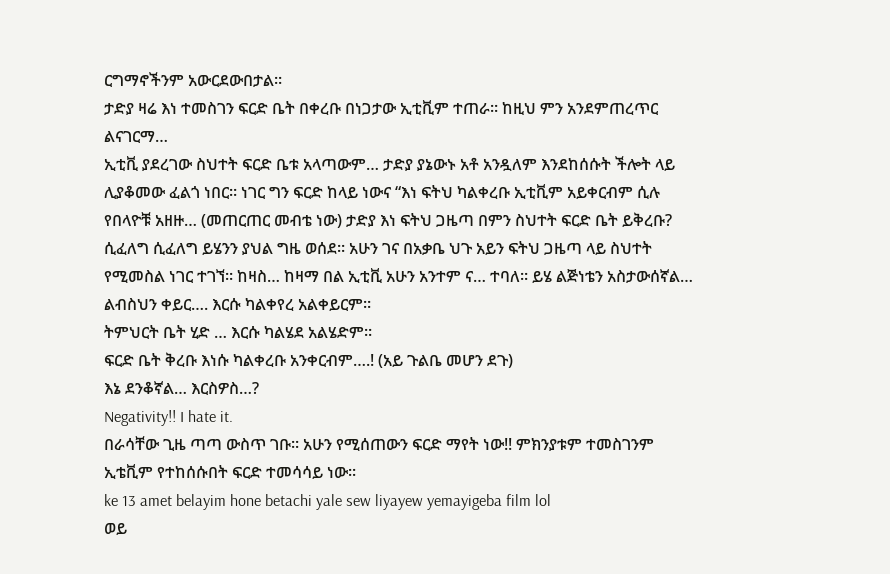ርግማኖችንም አውርደውበታል።
ታድያ ዛሬ እነ ተመስገን ፍርድ ቤት በቀረቡ በነጋታው ኢቲቪም ተጠራ። ከዚህ ምን አንደምጠረጥር ልናገርማ…
ኢቲቪ ያደረገው ስህተት ፍርድ ቤቱ አላጣውም… ታድያ ያኔውኑ አቶ አንዷለም እንደከሰሱት ችሎት ላይ ሊያቆመው ፈልጎ ነበር። ነገር ግን ፍርድ ከላይ ነውና “እነ ፍትህ ካልቀረቡ ኢቲቪም አይቀርብም ሲሉ የበላዮቹ አዘዙ… (መጠርጠር መብቴ ነው) ታድያ እነ ፍትህ ጋዜጣ በምን ስህተት ፍርድ ቤት ይቅረቡ? ሲፈለግ ሲፈለግ ይሄንን ያህል ግዜ ወሰደ። አሁን ገና በአቃቤ ህጉ አይን ፍትህ ጋዜጣ ላይ ስህተት የሚመስል ነገር ተገኘ። ከዛስ… ከዛማ በል ኢቲቪ አሁን አንተም ና… ተባለ። ይሄ ልጅነቴን አስታውሰኛል…
ልብስህን ቀይር…. እርሱ ካልቀየረ አልቀይርም።
ትምህርት ቤት ሂድ … እርሱ ካልሄደ አልሄድም።
ፍርድ ቤት ቅረቡ እነሱ ካልቀረቡ አንቀርብም….! (አይ ጉልቤ መሆን ደጉ)
እኔ ደንቆኛል… እርስዎስ…?
Negativity!! I hate it.
በራሳቸው ጊዜ ጣጣ ውስጥ ገቡ፡፡ አሁን የሚሰጠውን ፍርድ ማየት ነው!! ምክንያቱም ተመስገንም ኢቴቪም የተከሰሱበት ፍርድ ተመሳሳይ ነው፡፡
ke 13 amet belayim hone betachi yale sew liyayew yemayigeba film lol
ወይ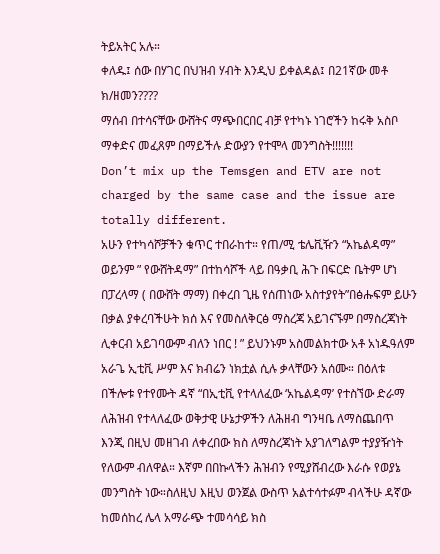ትይአትር አሉ።
ቀለዱ፤ ሰው በሃገር በህዝብ ሃብት እንዲህ ይቀልዳል፤ በ21ኛው መቶ ክ/ዘመን????
ማሰብ በተሳናቸው ውሸትና ማጭበርበር ብቻ የተካኑ ነገሮችን ከሩቅ አስቦ ማቀድና መፈጸም በማይችሉ ድውያን የተሞላ መንግስት!!!!!!!
Don’t mix up the Temsgen and ETV are not charged by the same case and the issue are totally different.
አሁን የተካሳሾቻችን ቁጥር ተበራከተ። የጠ/ሚ ቴሌቪዥን “አኬልዳማ” ወይንም ” የውሸትዳማ” በተከሳሾች ላይ በዓቃቢ ሕጉ በፍርድ ቤትም ሆነ በፓረላማ ( በውሸት ማማ) በቀረበ ጊዜ የሰጠነው አስተያየት”በፅሑፍም ይሁን በቃል ያቀረባችሁት ክሰ እና የመስለቅርፅ ማስረጃ አይገናኙም በማስረጃነት ሊቀርብ አይገባውም ብለን ነበር ! ” ይህንኑም አስመልክተው አቶ አነዱዓለም አራጌ ኢቲቪ ሥም እና ክብሬን ነክቷል ሲሉ ቃላቸውን አሰሙ። በዕለቱ በችሎቱ የተየሙት ዳኛ “በኢቲቪ የተላለፈው ‘አኬልዳማ’ የተስኘው ድራማ ለሕዝብ የተላለፈው ወቅታዊ ሁኔታዎችን ለሕዘብ ግንዛቤ ለማስጨበጥ እንጂ በዚህ መዘገብ ለቀረበው ክስ ለማስረጃነት አያገለግልም ተያያዥነት የለውም ብለዋል። እኛም በበኩላችን ሕዝብን የሚያሸብረው እራሱ የወያኔ መንግስት ነው።ስለዚህ እዚህ ወንጀል ውስጥ አልተሳተፉም ብላችሁ ዳኛው ከመሰከረ ሌላ አማራጭ ተመሳሳይ ክስ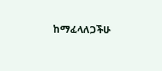ከማፈላለጋችሁ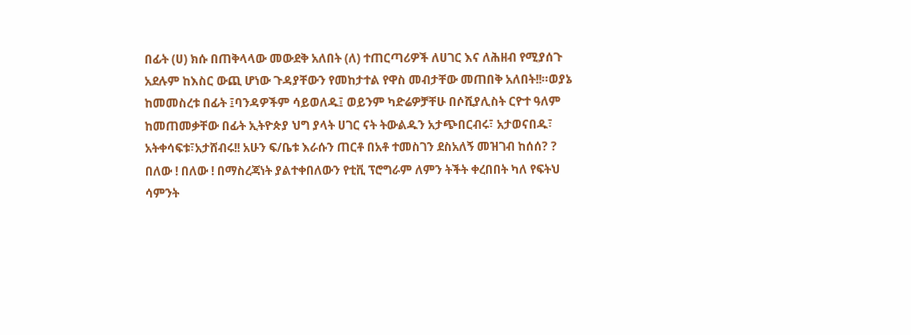በፊት (ሀ) ክሱ በጠቅላላው መውደቅ አለበት (ለ) ተጠርጣሪዎች ለሀገር እና ለሕዘብ የሚያሰጉ አደሉም ከእስር ውጪ ሆነው ጉዳያቸውን የመከታተል የዋስ መብታቸው መጠበቅ አለበት!!።ወያኔ ከመመስረቱ በፊት ፤ባንዳዎችም ሳይወለዱ፤ ወይንም ካድሬዎቻቸሁ በሶሺያሊስት ርዮተ ዓለም ከመጠመቃቸው በፊት ኢትዮጵያ ህግ ያላት ሀገር ናት ትውልዱን አታጭበርብሩ፣ አታወናበዱ፣ አትቀሳፍቱ፣አታሸብሩ!! አሁን ፍ/ቤቱ እራሱን ጠርቶ በአቶ ተመስገን ደስአለኝ መዝገብ ከሰሰ? ? በለው ! በለው ! በማስረጃነት ያልተቀበለውን የቲቪ ፕሮግራም ለምን ትችት ቀረበበት ካለ የፍትህ ሳምንት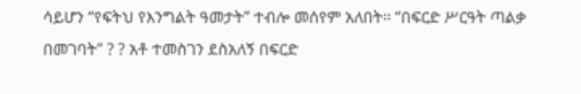ሳይሆን “የፍትህ የእንግልት ዓመታት” ተብሎ መሰየም አለበት። “በፍርድ ሥርዓት ጣልቃ በመገባት” ? ? አቶ ተመስገን ደስአለኝ በፍርድ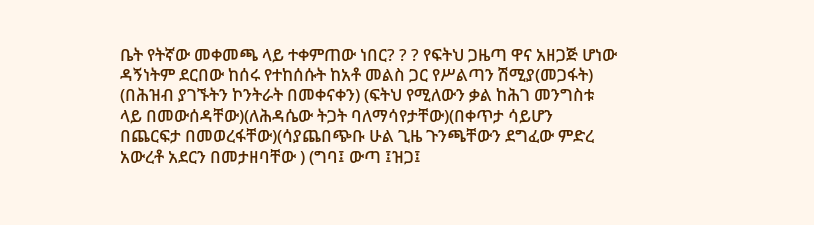ቤት የትኛው መቀመጫ ላይ ተቀምጠው ነበር? ? ? የፍትህ ጋዜጣ ዋና አዘጋጅ ሆነው ዳኝነትም ደርበው ከሰሩ የተከሰሱት ከአቶ መልስ ጋር የሥልጣን ሽሚያ(መጋፋት) (በሕዝብ ያገኙትን ኮንትራት በመቀናቀን) (ፍትህ የሚለውን ቃል ከሕገ መንግስቱ ላይ በመውሰዳቸው)(ለሕዳሴው ትጋት ባለማሳየታቸው)(በቀጥታ ሳይሆን በጨርፍታ በመወረፋቸው)(ሳያጨበጭቡ ሁል ጊዜ ጉንጫቸውን ደግፈው ምድረ አውረቶ አደርን በመታዘባቸው ) (ግባ፤ ውጣ ፤ዝጋ፤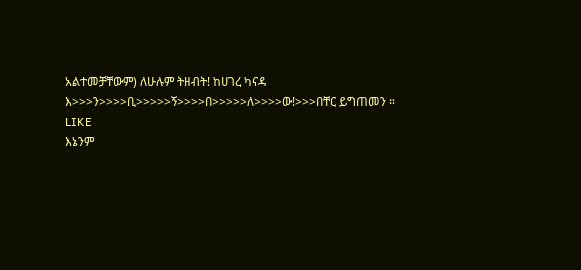አልተመቻቸውም) ለሁሉም ትዘብት! ከሀገረ ካናዳ እ>>>ን>>>>ቢ>>>>>ኝ>>>>በ>>>>>ለ>>>>ው!>>>በቸር ይግጠመን ።
LIKE
እኔንም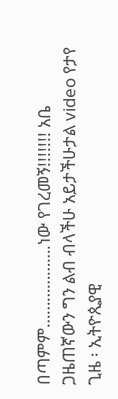በጣምም……………….ነው የገረመኝ!!!!!!! አቤ
ጋዜጠኛውን ግን ልብ ብላችሁ አይታችሁታል video የታየ ጊዜ ፡ ኢትዮጲያዊ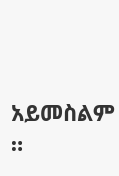አይመስልም ።